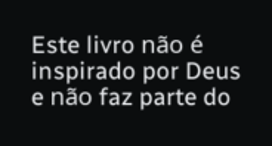Este livro não é inspirado por Deus e não faz parte do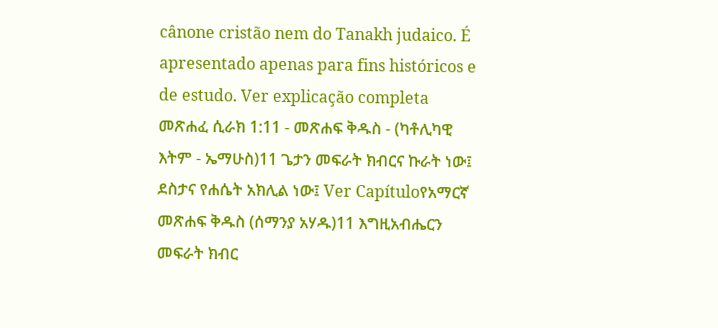cânone cristão nem do Tanakh judaico. É apresentado apenas para fins históricos e de estudo. Ver explicação completa መጽሐፈ ሲራክ 1:11 - መጽሐፍ ቅዱስ - (ካቶሊካዊ እትም - ኤማሁስ)11 ጌታን መፍራት ክብርና ኩራት ነው፤ ደስታና የሐሴት አክሊል ነው፤ Ver Capítuloየአማርኛ መጽሐፍ ቅዱስ (ሰማንያ አሃዱ)11 እግዚአብሔርን መፍራት ክብር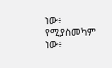ነው፥ የሚያስመካም ነው፥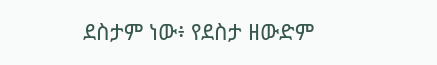ደስታም ነው፥ የደስታ ዘውድም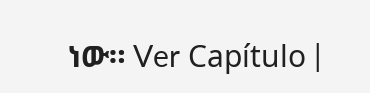ነው። Ver Capítulo |